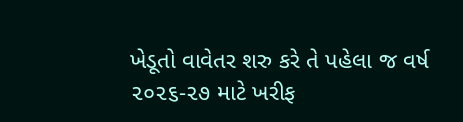ખેડૂતો વાવેતર શરુ કરે તે પહેલા જ વર્ષ ૨૦૨૬-૨૭ માટે ખરીફ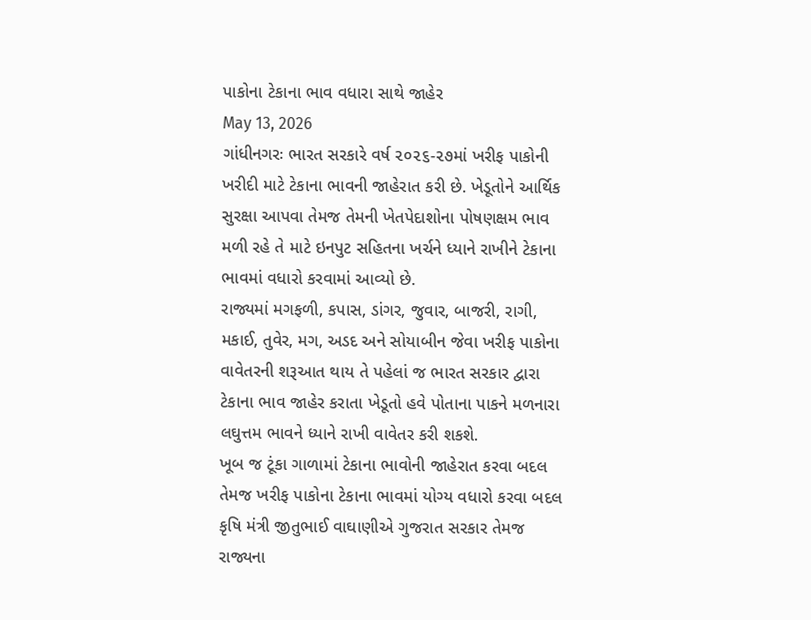પાકોના ટેકાના ભાવ વધારા સાથે જાહેર
May 13, 2026
ગાંધીનગરઃ ભારત સરકારે વર્ષ ૨૦૨૬-૨૭માં ખરીફ પાકોની ખરીદી માટે ટેકાના ભાવની જાહેરાત કરી છે. ખેડૂતોને આર્થિક સુરક્ષા આપવા તેમજ તેમની ખેતપેદાશોના પોષણક્ષમ ભાવ મળી રહે તે માટે ઇનપુટ સહિતના ખર્ચને ધ્યાને રાખીને ટેકાના ભાવમાં વધારો કરવામાં આવ્યો છે.
રાજ્યમાં મગફળી, કપાસ, ડાંગર, જુવાર, બાજરી, રાગી, મકાઈ, તુવેર, મગ, અડદ અને સોયાબીન જેવા ખરીફ પાકોના વાવેતરની શરૂઆત થાય તે પહેલાં જ ભારત સરકાર દ્વારા ટેકાના ભાવ જાહેર કરાતા ખેડૂતો હવે પોતાના પાકને મળનારા લઘુત્તમ ભાવને ધ્યાને રાખી વાવેતર કરી શકશે.
ખૂબ જ ટૂંકા ગાળામાં ટેકાના ભાવોની જાહેરાત કરવા બદલ તેમજ ખરીફ પાકોના ટેકાના ભાવમાં યોગ્ય વધારો કરવા બદલ કૃષિ મંત્રી જીતુભાઈ વાઘાણીએ ગુજરાત સરકાર તેમજ રાજ્યના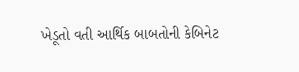ખેડૂતો વતી આર્થિક બાબતોની કેબિનેટ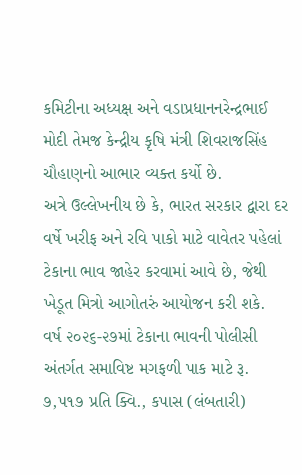કમિટીના અધ્યક્ષ અને વડાપ્રધાનનરેન્દ્રભાઈ મોદી તેમજ કેન્દ્રીય કૃષિ મંત્રી શિવરાજસિંહ ચૌહાણનો આભાર વ્યક્ત કર્યો છે.
અત્રે ઉલ્લેખનીય છે કે, ભારત સરકાર દ્વારા દર વર્ષે ખરીફ અને રવિ પાકો માટે વાવેતર પહેલાં ટેકાના ભાવ જાહેર કરવામાં આવે છે, જેથી ખેડૂત મિત્રો આગોતરું આયોજન કરી શકે.
વર્ષ ૨૦૨૬-૨૭માં ટેકાના ભાવની પોલીસી અંતર્ગત સમાવિષ્ટ મગફળી પાક માટે રૂ. ૭,૫૧૭ પ્રતિ ક્વિ., કપાસ (લંબતારી)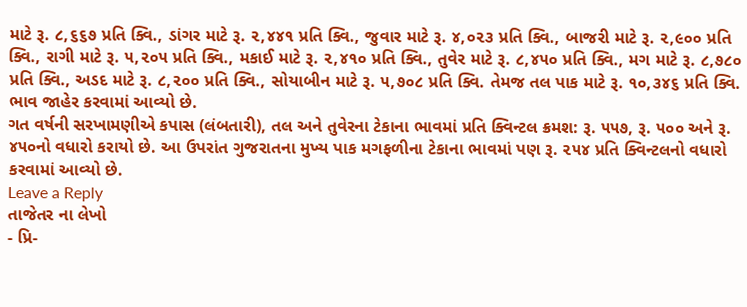માટે રૂ. ૮,૬૬૭ પ્રતિ ક્વિ., ડાંગર માટે રૂ. ૨,૪૪૧ પ્રતિ ક્વિ., જુવાર માટે રૂ. ૪,૦૨૩ પ્રતિ ક્વિ., બાજરી માટે રૂ. ૨,૯૦૦ પ્રતિ ક્વિ., રાગી માટે રૂ. ૫,૨૦૫ પ્રતિ ક્વિ., મકાઈ માટે રૂ. ૨,૪૧૦ પ્રતિ ક્વિ., તુવેર માટે રૂ. ૮,૪૫૦ પ્રતિ ક્વિ., મગ માટે રૂ. ૮,૭૮૦ પ્રતિ ક્વિ., અડદ માટે રૂ. ૮,૨૦૦ પ્રતિ ક્વિ., સોયાબીન માટે રૂ. ૫,૭૦૮ પ્રતિ ક્વિ. તેમજ તલ પાક માટે રૂ. ૧૦,૩૪૬ પ્રતિ ક્વિ. ભાવ જાહેર કરવામાં આવ્યો છે.
ગત વર્ષની સરખામણીએ કપાસ (લંબતારી), તલ અને તુવેરના ટેકાના ભાવમાં પ્રતિ ક્વિન્ટલ ક્રમશ: રૂ. ૫૫૭, રૂ. ૫૦૦ અને રૂ. ૪૫૦નો વધારો કરાયો છે. આ ઉપરાંત ગુજરાતના મુખ્ય પાક મગફળીના ટેકાના ભાવમાં પણ રૂ. ૨૫૪ પ્રતિ ક્વિન્ટલનો વધારો કરવામાં આવ્યો છે.
Leave a Reply
તાજેતર ના લેખો
- પ્રિ-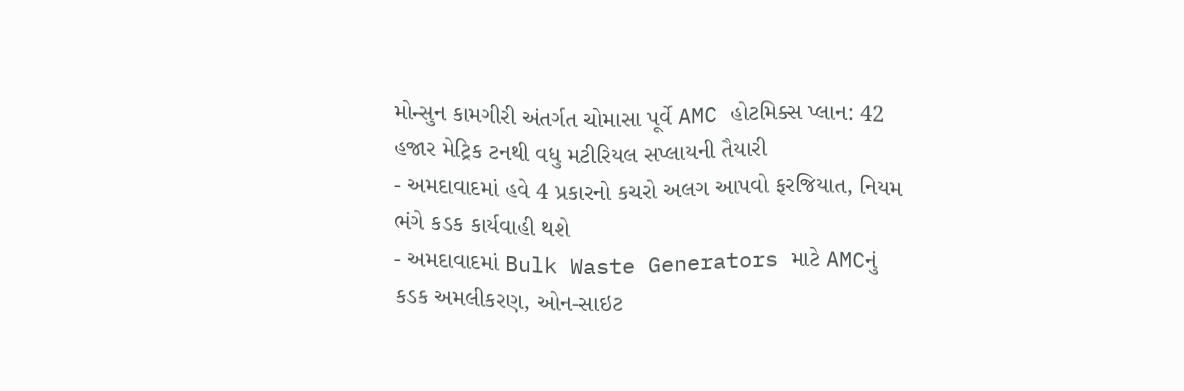મોન્સુન કામગીરી અંતર્ગત ચોમાસા પૂર્વે AMC હોટમિક્સ પ્લાન: 42 હજાર મેટ્રિક ટનથી વધુ મટીરિયલ સપ્લાયની તૈયારી
- અમદાવાદમાં હવે 4 પ્રકારનો કચરો અલગ આપવો ફરજિયાત, નિયમ ભંગે કડક કાર્યવાહી થશે
- અમદાવાદમાં Bulk Waste Generators માટે AMCનું કડક અમલીકરણ, ઓન-સાઇટ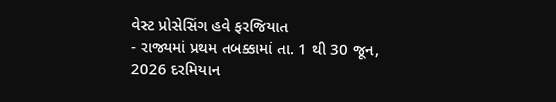વેસ્ટ પ્રોસેસિંગ હવે ફરજિયાત
- રાજ્યમાં પ્રથમ તબક્કામાં તા. 1 થી 30 જૂન, 2026 દરમિયાન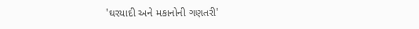'ઘરયાદી અને મકાનોની ગણતરી'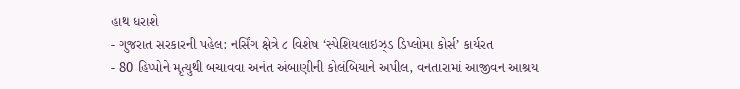હાથ ધરાશે
- ગુજરાત સરકારની પહેલ: નર્સિંગ ક્ષેત્રે ૮ વિશેષ ‘સ્પેશિયલાઇઝ્ડ ડિપ્લોમા કોર્સ’ કાર્યરત
- 80 હિપ્પોને મૃત્યુથી બચાવવા અનંત અંબાણીની કોલંબિયાને અપીલ, વનતારામાં આજીવન આશ્રય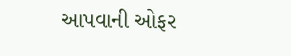આપવાની ઓફર